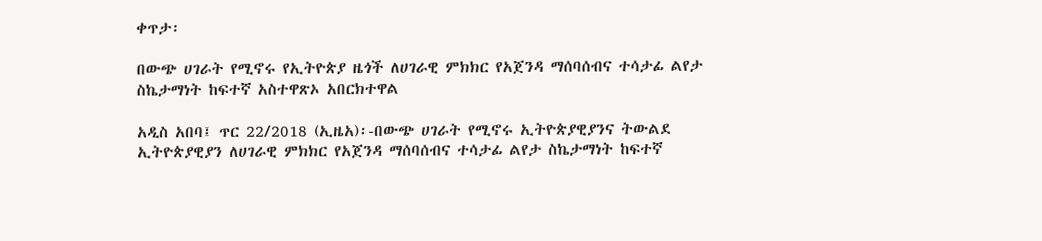ቀጥታ፡

በውጭ ሀገራት የሚኖሩ የኢትዮጵያ ዜጎች ለሀገራዊ ምክክር የአጀንዳ ማሰባሰብና ተሳታፊ ልየታ ስኬታማነት ከፍተኛ አስተዋጽኦ አበርክተዋል

አዲስ አበባ፤ ጥር 22/2018 (ኢዜአ)፡-በውጭ ሀገራት የሚኖሩ ኢትዮጵያዊያንና ትውልደ ኢትዮጵያዊያን ለሀገራዊ ምክክር የአጀንዳ ማሰባሰብና ተሳታፊ ልየታ ስኬታማነት ከፍተኛ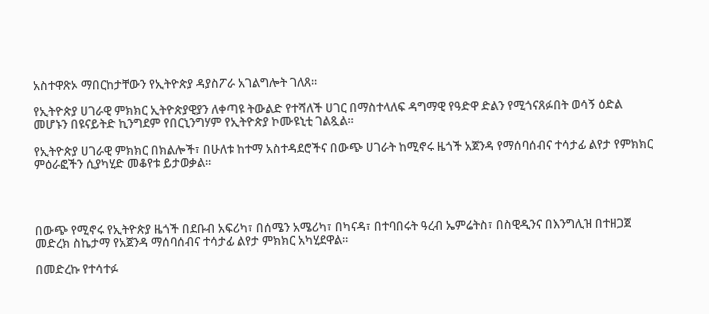አስተዋጽኦ ማበርከታቸውን የኢትዮጵያ ዳያስፖራ አገልግሎት ገለጸ።

የኢትዮጵያ ሀገራዊ ምክክር ኢትዮጵያዊያን ለቀጣዩ ትውልድ የተሻለች ሀገር በማስተላለፍ ዳግማዊ የዓድዋ ድልን የሚጎናጸፉበት ወሳኝ ዕድል መሆኑን በዩናይትድ ኪንግደም የበርኒንግሃም የኢትዮጵያ ኮሙዩኒቲ ገልጿል።

የኢትዮጵያ ሀገራዊ ምክክር በክልሎች፣ በሁለቱ ከተማ አስተዳደሮችና በውጭ ሀገራት ከሚኖሩ ዜጎች አጀንዳ የማሰባሰብና ተሳታፊ ልየታ የምክክር ምዕራፎችን ሲያካሂድ መቆየቱ ይታወቃል።




በውጭ የሚኖሩ የኢትዮጵያ ዜጎች በደቡብ አፍሪካ፣ በሰሜን አሜሪካ፣ በካናዳ፣ በተባበሩት ዓረብ ኤምሬትስ፣ በስዊዲንና በእንግሊዝ በተዘጋጀ መድረክ ስኬታማ የአጀንዳ ማሰባሰብና ተሳታፊ ልየታ ምክክር አካሂደዋል።

በመድረኩ የተሳተፉ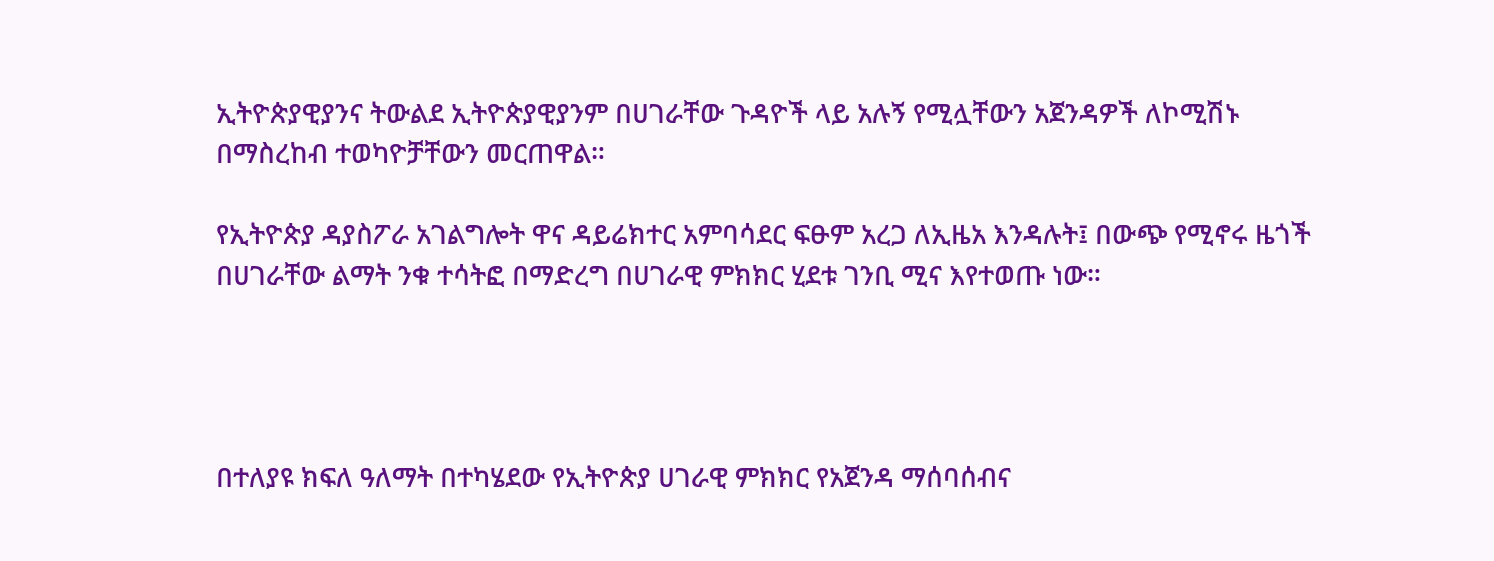ኢትዮጵያዊያንና ትውልደ ኢትዮጵያዊያንም በሀገራቸው ጉዳዮች ላይ አሉኝ የሚሏቸውን አጀንዳዎች ለኮሚሽኑ በማስረከብ ተወካዮቻቸውን መርጠዋል።

የኢትዮጵያ ዳያስፖራ አገልግሎት ዋና ዳይሬክተር አምባሳደር ፍፁም አረጋ ለኢዜአ እንዳሉት፤ በውጭ የሚኖሩ ዜጎች በሀገራቸው ልማት ንቁ ተሳትፎ በማድረግ በሀገራዊ ምክክር ሂደቱ ገንቢ ሚና እየተወጡ ነው።




በተለያዩ ክፍለ ዓለማት በተካሄደው የኢትዮጵያ ሀገራዊ ምክክር የአጀንዳ ማሰባሰብና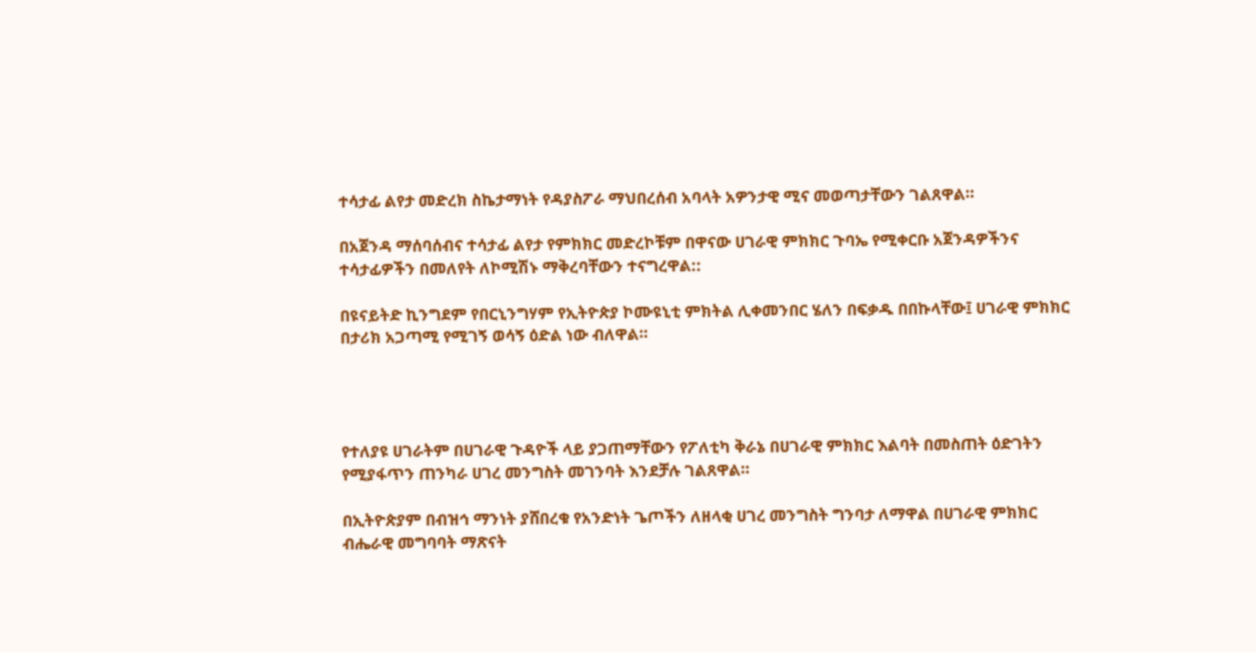ተሳታፊ ልየታ መድረክ ስኬታማነት የዳያስፖራ ማህበረሰብ አባላት አዎንታዊ ሚና መወጣታቸውን ገልጸዋል።

በአጀንዳ ማሰባሰብና ተሳታፊ ልየታ የምክክር መድረኮቹም በዋናው ሀገራዊ ምክክር ጉባኤ የሚቀርቡ አጀንዳዎችንና ተሳታፊዎችን በመለየት ለኮሚሽኑ ማቅረባቸውን ተናግረዋል::

በዩናይትድ ኪንግደም የበርኒንግሃም የኢትዮጵያ ኮሙዩኒቲ ምክትል ሊቀመንበር ሄለን በፍቃዱ በበኩላቸው፤ ሀገራዊ ምክክር በታሪክ አጋጣሚ የሚገኝ ወሳኝ ዕድል ነው ብለዋል።




የተለያዩ ሀገራትም በሀገራዊ ጉዳዮች ላይ ያጋጠማቸውን የፖለቲካ ቅራኔ በሀገራዊ ምክክር እልባት በመስጠት ዕድገትን የሚያፋጥን ጠንካራ ሀገረ መንግስት መገንባት እንደቻሉ ገልጸዋል።

በኢትዮጵያም በብዝኅ ማንነት ያሸበረቁ የአንድነት ጌጦችን ለዘላቂ ሀገረ መንግስት ግንባታ ለማዋል በሀገራዊ ምክክር ብሔራዊ መግባባት ማጽናት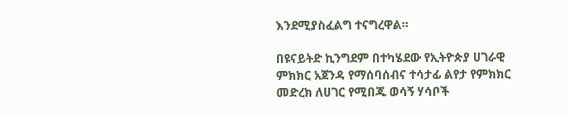እንደሚያስፈልግ ተናግረዋል።

በዩናይትድ ኪንግደም በተካሄደው የኢትዮጵያ ሀገራዊ ምክክር አጀንዳ የማሰባሰብና ተሳታፊ ልየታ የምክክር መድረክ ለሀገር የሚበጁ ወሳኝ ሃሳቦች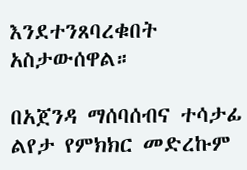እንደተንጸባረቁበት አስታውሰዋል።

በአጀንዳ ማሰባሰብና ተሳታፊ ልየታ የምክክር መድረኩም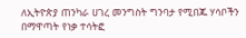ለኢትዮጵያ ጠንካራ ሀገረ መንግስት ግንባታ የሚበጁ ሃሳቦችን በማዋጣት የነቃ ተሳትፎ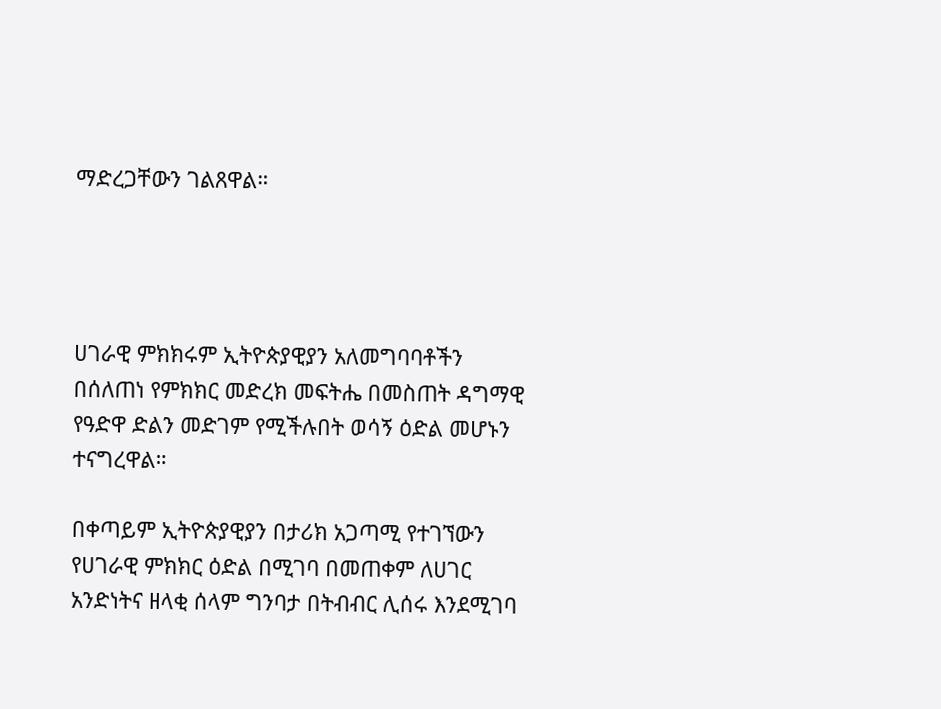ማድረጋቸውን ገልጸዋል።




ሀገራዊ ምክክሩም ኢትዮጵያዊያን አለመግባባቶችን በሰለጠነ የምክክር መድረክ መፍትሔ በመስጠት ዳግማዊ የዓድዋ ድልን መድገም የሚችሉበት ወሳኝ ዕድል መሆኑን ተናግረዋል።

በቀጣይም ኢትዮጵያዊያን በታሪክ አጋጣሚ የተገኘውን የሀገራዊ ምክክር ዕድል በሚገባ በመጠቀም ለሀገር አንድነትና ዘላቂ ሰላም ግንባታ በትብብር ሊሰሩ እንደሚገባ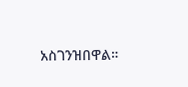አስገንዝበዋል።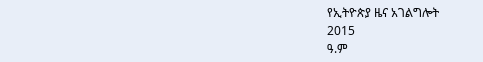የኢትዮጵያ ዜና አገልግሎት
2015
ዓ.ም